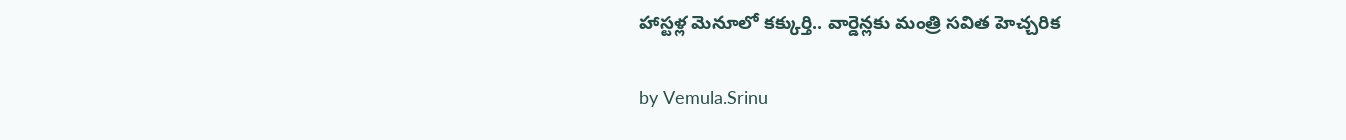హాస్టళ్ల మెనూలో కక్కుర్తి.. వార్డెన్లకు మంత్రి సవిత హెచ్చరిక

by Vemula.Srinu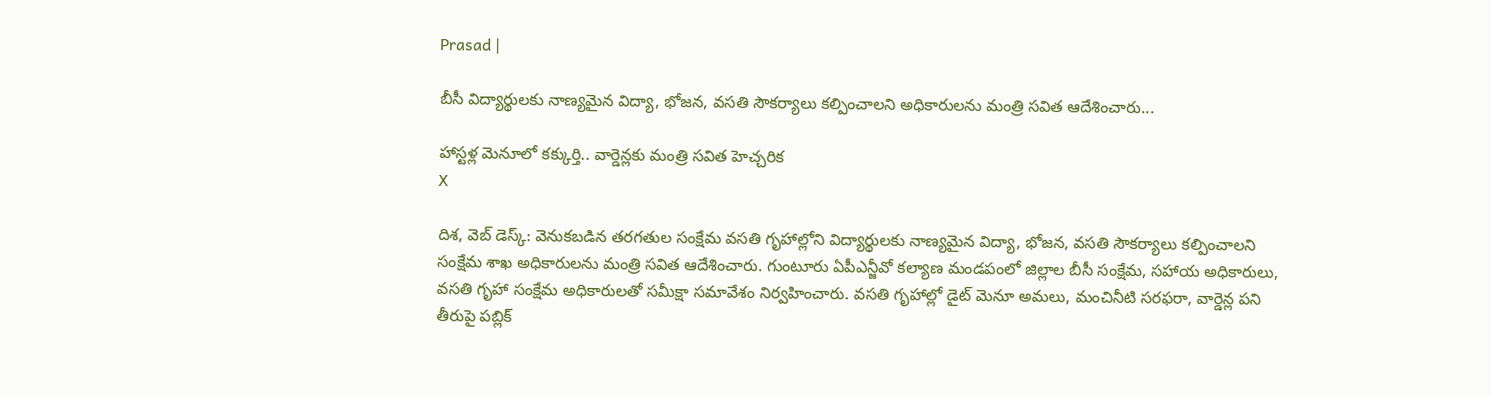Prasad |

బీసీ విద్యార్థులకు నాణ్యమైన విద్యా, భోజన, వసతి సౌకర్యాలు కల్పించాలని అధికారులను మంత్రి సవిత ఆదేశించారు...

హాస్టళ్ల మెనూలో కక్కుర్తి.. వార్డెన్లకు మంత్రి సవిత హెచ్చరిక
X

దిశ, వెబ్ డెస్క్: వెనుకబడిన తరగతుల సంక్షేమ వసతి గృహాల్లోని విద్యార్థులకు నాణ్యమైన విద్యా, భోజన, వసతి సౌకర్యాలు కల్పించాలని సంక్షేమ శాఖ అధికారులను మంత్రి సవిత ఆదేశించారు. గుంటూరు ఏపీఎన్జీవో కల్యాణ మండపంలో జిల్లాల బీసీ సంక్షేమ, సహాయ అధికారులు, వసతి గృహా సంక్షేమ అధికారులతో సమీక్షా సమావేశం నిర్వహించారు. వసతి గృహాల్లో డైట్ మెనూ అమలు, మంచినీటి సరఫరా, వార్డెన్ల పని తీరుపై పబ్లిక్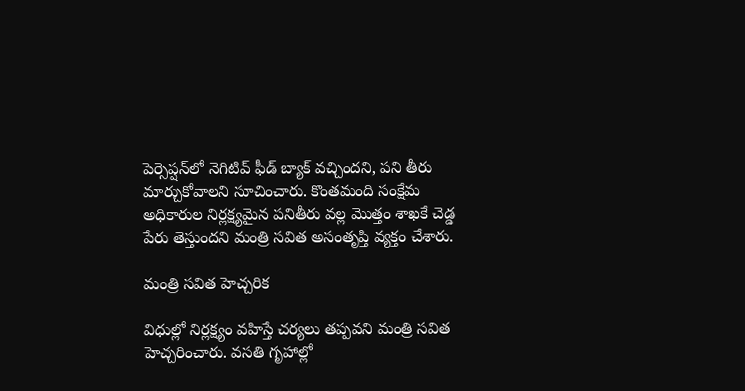పెర్సెప్షన్‌లో నెగిటివ్ ఫీడ్ బ్యాక్ వచ్చిందని, పని తీరు మార్చుకోవాలని సూచించారు. కొంతమంది సంక్షేమ అధికారుల నిర్లక్ష్యమైన పనితీరు వల్ల మొత్తం శాఖకే చెడ్డ పేరు తెస్తుందని మంత్రి సవిత అసంతృప్తి వ్యక్తం చేశారు.

మంత్రి సవిత హెచ్చరిక

విధుల్లో నిర్లక్ష్యం వహిస్తే చర్యలు తప్పవని మంత్రి సవిత హెచ్చరించారు. వసతి గృహాల్లో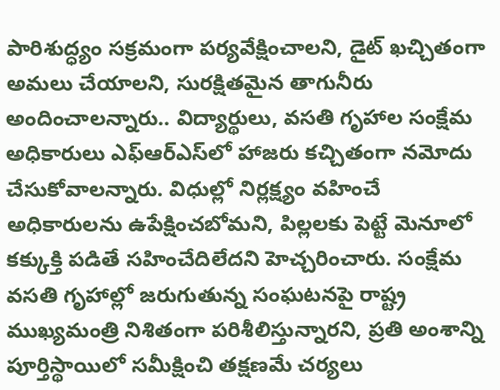పారిశుద్ధ్యం సక్రమంగా పర్యవేక్షించాలని, డైట్ ఖచ్చితంగా అమలు చేయాలని, సురక్షితమైన తాగునీరు అందించాలన్నారు.. విద్యార్థులు, వసతి గృహాల సంక్షేమ అధికారులు ఎఫ్‌ఆర్‌ఎస్‌లో హాజరు కచ్చితంగా నమోదు చేసుకోవాలన్నారు. విధుల్లో నిర్లక్ష్యం వహించే అధికారులను ఉపేక్షించబోమని, పిల్లలకు పెట్టే మెనూలో కక్కుక్తి పడితే సహించేదిలేదని హెచ్చరించారు. సంక్షేమ వసతి గృహాల్లో జరుగుతున్న సంఘటనపై రాష్ట్ర ముఖ్యమంత్రి నిశితంగా పరిశీలిస్తున్నారని, ప్రతి అంశాన్ని పూర్తిస్థాయిలో సమీక్షించి తక్షణమే చర్యలు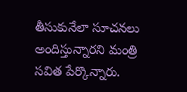తీసుకునేలా సూచనలు అందిస్తున్నారని మంత్రి సవిత పేర్కొన్నారు.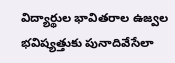విద్యార్థుల భావితరాల ఉజ్వల భవిష్యత్తుకు పునాదివేసేలా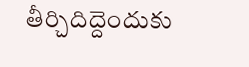తీర్చిదిద్దెందుకు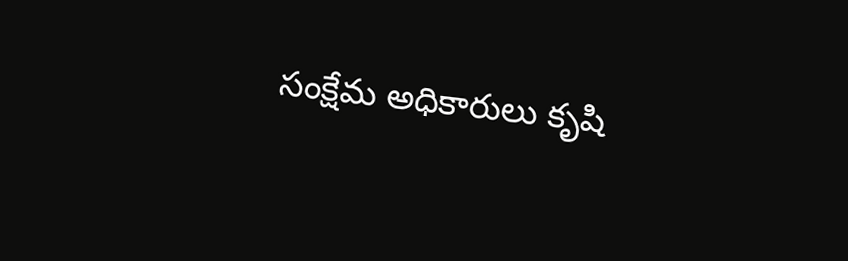సంక్షేమ అధికారులు కృషి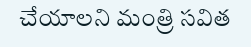చేయాలని మంత్రి సవిత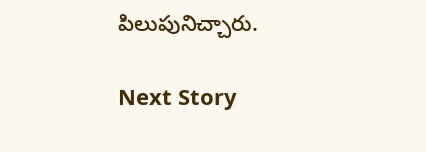పిలుపునిచ్చారు.

Next Story